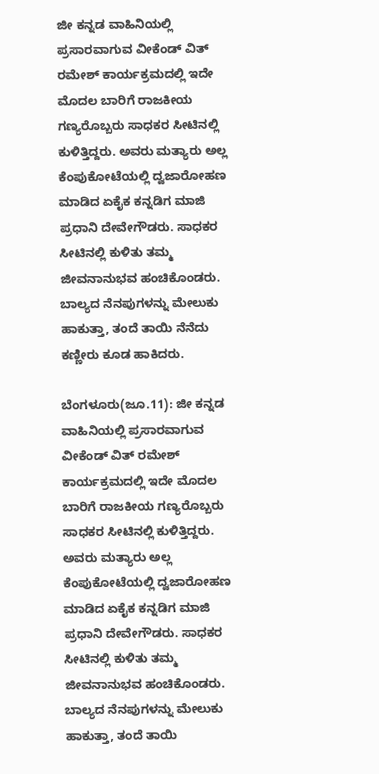ಜೀ ಕನ್ನಡ ವಾಹಿನಿಯಲ್ಲಿ ಪ್ರಸಾರವಾಗುವ ವೀಕೆಂಡ್ ವಿತ್ ರಮೇಶ್ ಕಾರ್ಯಕ್ರಮದಲ್ಲಿ ಇದೇ ಮೊದಲ ಬಾರಿಗೆ ರಾಜಕೀಯ ಗಣ್ಯರೊಬ್ಬರು ಸಾಧಕರ ಸೀಟಿನಲ್ಲಿ ಕುಳಿತ್ತಿದ್ದರು. ಅವರು ಮತ್ಯಾರು ಅಲ್ಲ ಕೆಂಪುಕೋಟೆಯಲ್ಲಿ ದ್ವಜಾರೋಹಣ ಮಾಡಿದ ಏಕೈಕ ಕನ್ನಡಿಗ ಮಾಜಿ ಪ್ರಧಾನಿ ದೇವೇಗೌಡರು. ಸಾಧಕರ ಸೀಟಿನಲ್ಲಿ ಕುಳಿತು ತಮ್ಮ ಜೀವನಾನುಭವ ಹಂಚಿಕೊಂಡರು. ಬಾಲ್ಯದ ನೆನಪುಗಳನ್ನು ಮೇಲುಕು ಹಾಕುತ್ತಾ, ತಂದೆ ತಾಯಿ ನೆನೆದು ಕಣ್ಣೀರು ಕೂಡ ಹಾಕಿದರು.

ಬೆಂಗಳೂರು(ಜೂ.11): ಜೀ ಕನ್ನಡ ವಾಹಿನಿಯಲ್ಲಿ ಪ್ರಸಾರವಾಗುವ ವೀಕೆಂಡ್ ವಿತ್ ರಮೇಶ್ ಕಾರ್ಯಕ್ರಮದಲ್ಲಿ ಇದೇ ಮೊದಲ ಬಾರಿಗೆ ರಾಜಕೀಯ ಗಣ್ಯರೊಬ್ಬರು ಸಾಧಕರ ಸೀಟಿನಲ್ಲಿ ಕುಳಿತ್ತಿದ್ದರು. ಅವರು ಮತ್ಯಾರು ಅಲ್ಲ ಕೆಂಪುಕೋಟೆಯಲ್ಲಿ ದ್ವಜಾರೋಹಣ ಮಾಡಿದ ಏಕೈಕ ಕನ್ನಡಿಗ ಮಾಜಿ ಪ್ರಧಾನಿ ದೇವೇಗೌಡರು. ಸಾಧಕರ ಸೀಟಿನಲ್ಲಿ ಕುಳಿತು ತಮ್ಮ ಜೀವನಾನುಭವ ಹಂಚಿಕೊಂಡರು. ಬಾಲ್ಯದ ನೆನಪುಗಳನ್ನು ಮೇಲುಕು ಹಾಕುತ್ತಾ, ತಂದೆ ತಾಯಿ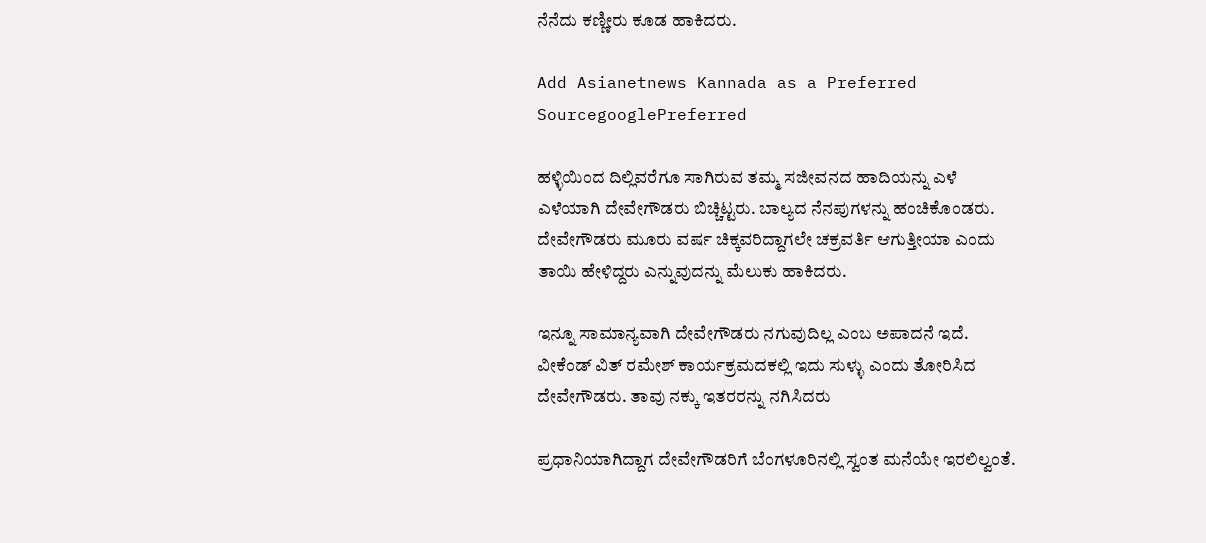ನೆನೆದು ಕಣ್ಣೀರು ಕೂಡ ಹಾಕಿದರು.

Add Asianetnews Kannada as a Preferred SourcegooglePreferred

ಹಳ್ಳಿಯಿಂದ ದಿಲ್ಲಿವರೆಗೂ ಸಾಗಿರುವ ತಮ್ಮ ಸಜೀವನದ ಹಾದಿಯನ್ನು ಎಳೆ ಎಳೆಯಾಗಿ ದೇವೇಗೌಡರು ಬಿಚ್ಚಿಟ್ಟರು. ಬಾಲ್ಯದ ನೆನಪುಗಳನ್ನು ಹಂಚಿಕೊಂಡರು. ದೇವೇಗೌಡರು ಮೂರು ವರ್ಷ ಚಿಕ್ಕವರಿದ್ದಾಗಲೇ ಚಕ್ರವರ್ತಿ ಆಗುತ್ತೀಯಾ ಎಂದು ತಾಯಿ ಹೇಳಿದ್ದರು ಎನ್ನುವುದನ್ನು ಮೆಲುಕು ಹಾಕಿದರು.

ಇನ್ನೂ ಸಾಮಾನ್ಯವಾಗಿ ದೇವೇಗೌಡರು ನಗುವುದಿಲ್ಲ ಎಂಬ ಅಪಾದನೆ ಇದೆ. ವೀಕೆಂಡ್ ವಿತ್ ರಮೇಶ್ ಕಾರ್ಯಕ್ರಮದಕಲ್ಲಿ ಇದು ಸುಳ್ಳು ಎಂದು ತೋರಿಸಿದ ದೇವೇಗೌಡರು. ತಾವು ನಕ್ಕು ಇತರರನ್ನು ನಗಿಸಿದರು

ಪ್ರಧಾನಿಯಾಗಿದ್ದಾಗ ದೇವೇಗೌಡರಿಗೆ ಬೆಂಗಳೂರಿನಲ್ಲಿ ಸ್ವಂತ ಮನೆಯೇ ಇರಲಿಲ್ವಂತೆ.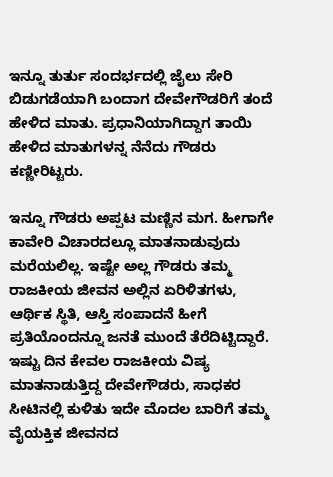ಇನ್ನೂ ತುರ್ತು ಸಂದರ್ಭದಲ್ಲಿ ಜೈಲು ಸೇರಿ ಬಿಡುಗಡೆಯಾಗಿ ಬಂದಾಗ ದೇವೇಗೌಡರಿಗೆ ತಂದೆ ಹೇಳಿದ ಮಾತು. ಪ್ರಧಾನಿಯಾಗಿದ್ದಾಗ ತಾಯಿ ಹೇಳಿದ ಮಾತುಗಳನ್ನ ನೆನೆದು ಗೌಡರು ಕಣ್ಣೀರಿಟ್ಟರು.

ಇನ್ನೂ ಗೌಡರು ಅಪ್ಪಟ ಮಣ್ಣಿನ ಮಗ. ಹೀಗಾಗೇ ಕಾವೇರಿ ವಿಚಾರದಲ್ಲೂ ಮಾತನಾಡುವುದು ಮರೆಯಲಿಲ್ಲ. ಇಷ್ಟೇ ಅಲ್ಲ ಗೌಡರು ತಮ್ಮ ರಾಜಕೀಯ ಜೀವನ ಅಲ್ಲಿನ ಏರಿಳಿತಗಳು, ಆರ್ಥಿಕ ಸ್ಥಿತಿ, ಆಸ್ತಿ ಸಂಪಾದನೆ ಹೀಗೆ ಪ್ರತಿಯೊಂದನ್ನೂ ಜನತೆ ಮುಂದೆ ತೆರೆದಿಟ್ಟಿದ್ದಾರೆ. ಇಷ್ಟು ದಿನ ಕೇವಲ ರಾಜಕೀಯ ವಿಷ್ಯ ಮಾತನಾಡುತ್ತಿದ್ದ ದೇವೇಗೌಡರು, ಸಾಧಕರ ಸೀಟಿನಲ್ಲಿ ಕುಳಿತು ಇದೇ ಮೊದಲ ಬಾರಿಗೆ ತಮ್ಮ ವೈಯಕ್ತಿಕ ಜೀವನದ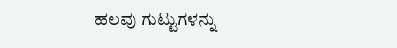ಹಲವು ಗುಟ್ಟುಗಳನ್ನು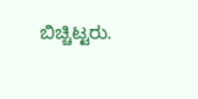ಬಿಚ್ಚಿಟ್ಟರು.